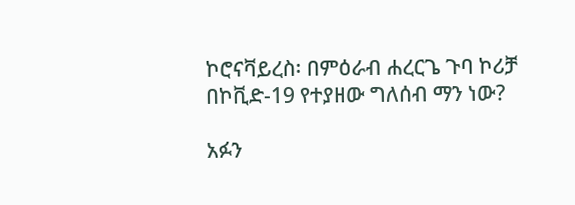ኮሮናቫይረስ፡ በምዕራብ ሐረርጌ ጉባ ኮሪቻ በኮቪድ-19 የተያዘው ግለሰብ ማን ነው?

አፉን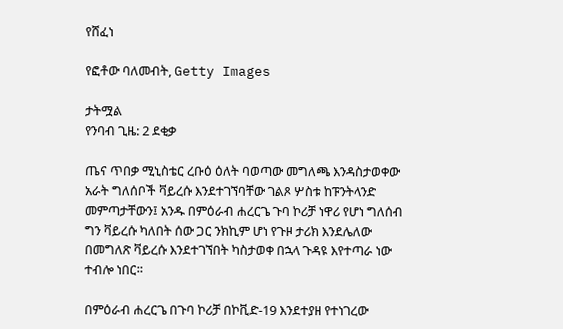የሸፈነ

የፎቶው ባለመብት, Getty Images

ታትሟል
የንባብ ጊዜ: 2 ደቂቃ

ጤና ጥበቃ ሚኒስቴር ረቡዕ ዕለት ባወጣው መግለጫ እንዳስታወቀው አራት ግለሰቦች ቫይረሱ እንደተገኘባቸው ገልጾ ሦስቱ ከፑንትላንድ መምጣታቸውን፤ አንዱ በምዕራብ ሐረርጌ ጉባ ኮሪቻ ነዋሪ የሆነ ግለሰብ ግን ቫይረሱ ካለበት ሰው ጋር ንክኪም ሆነ የጉዞ ታሪክ እንደሌለው በመግለጽ ቫይረሱ እንደተገኘበት ካስታወቀ በኋላ ጉዳዩ እየተጣራ ነው ተብሎ ነበር።

በምዕራብ ሐረርጌ በጉባ ኮሪቻ በኮቪድ-19 እንደተያዘ የተነገረው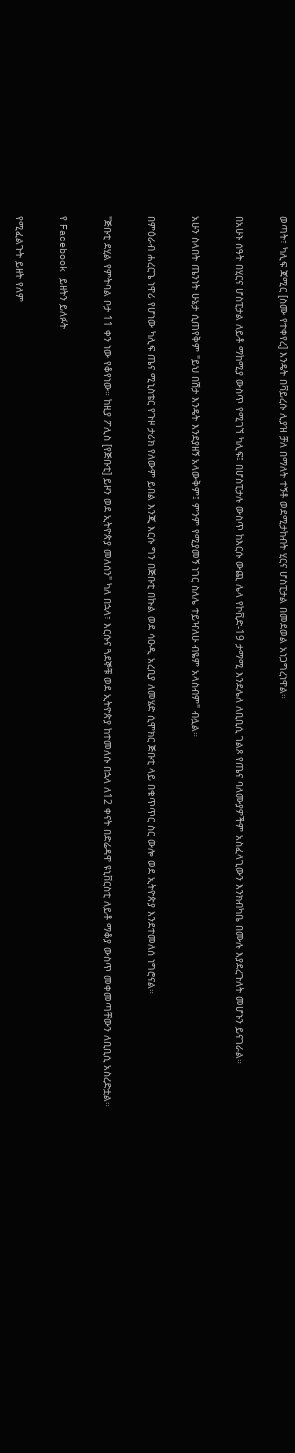ወጣት፣ ካሊፍ ጃሚር [ስሙ የተቀየረ] እንዴት በቫይረሱ ሊያዝ ቻለ በማለት ተኝቶ ወደሚታከብት ሂርና ሆስፒታል በመደወል አነጋግረነዋል።

በአሁኑ ሰዓት በሂርና ሆስፒታል ለይቶ ማከሚያ ውስጥ የሚገኘ ካሊፍ፤ በሆስፒታሉ ውስጥ ከእርሱ ውጪ ሌላ የኮቪድ-19 ታማሚ እንደሌለ ለቢቢሲ ገልጾ የጤና ባለሙያዎችም አስፈላጊውን እንክብካቤ በሙሉ እያደረጉለት መሆኑን ይናገራል።

አሁን ስላበት ጤንነት ሁኔታ ሲጠየቅም "ይህ በሽታ እንዴት እንደያዘኝ አላውቅም፤ ምንም የሚያመኝ ነገር ስለሌ ተይዣለሁ ብዬም አላስብም" ብሏል።

በምዕራብ ሐረርጌ ነዋሪ የሆነው ካሊፍ ጤና ሚኒስቴር የጉዞ ታሪክ የለውም ይበል እንጂ እርሱ ግን በጅቡቲ በኩል ወደ ሳዑዲ አረቢያ ለመሄድ ሲሞክር ጅቡቲ ላይ በቁጥጥር ስር ውሎ ወደ ኢትዮጵያ እንደተመለሰ ነግሮናል።

"ጅቡቲ ደሂል የምትባል ቦታ 11 ቀን ነው የቆየነው። ከዚያ ፖሊስ [የጅቡቲ] ይዞን ወደ ኢትዮጵያ መለሰን" ካለ በኋላ፣ እርሱና ጓደኞቹ ወደ ኢትዮጵያ ከተመለሱ በኋላ ለ12 ቀናት በድሬዳዋ ዩኒቨርስቲ ለይቶ ማቆያ ውስጥ መቀመጣቸውን ለቢቢሲ አስረድቷል።

የ Facebook ይዘትን ይለፉት

የሚፈልጉት ይዘት የለም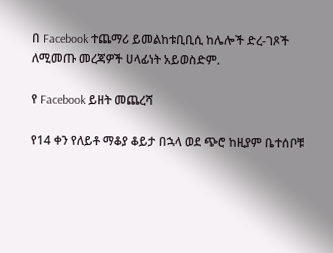በ Facebook ተጨማሪ ይመልከቱቢቢሲ ከሌሎች ድረ-ገጾች ለሚመጡ መረጃዎች ሀላፊነት አይወስድም.

የ Facebook ይዘት መጨረሻ

የ14 ቀን የለይቶ ማቆያ ቆይታ በኋላ ወደ ጭሮ ከዚያም ቤተሰቦቹ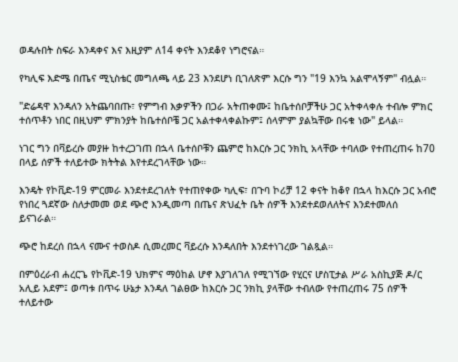ወዳሉበት ስፍራ እንዳቀና እና እዚያም ለ14 ቀናት እንደቆየ ነግሮናል።

የካሊፍ እድሜ በጤና ሚኒስቴር መግለጫ ላይ 23 እንደሆነ ቢገለጽም እርሱ ግን "19 እንኳ አልሞላኝም" ብሏል።

"ድሬዳዋ እንዳለን አትጨባበጡ፣ የምግብ እቃዎችን በጋራ አትጠቀሙ፤ ከቤተሰቦቻችሁ ጋር አትቀላቀሉ ተብሎ ምክር ተሰጥቶን ነበር በዚህም ምክንያት ከቤተሰቦቼ ጋር አልተቀላቀልኩም፤ ሰላምም ያልኳቸው በሩቁ ነው" ይላል።

ነገር ግን በቫይረሱ መያዙ ከተረጋገጠ በኋላ ቤተሰቦቹን ጨምሮ ከእርሱ ጋር ንክኪ አላቸው ተባለው የተጠረጠሩ ከ70 በላይ ሰዎች ተለይተው ክትትል እየተደረገላቸው ነው።

እንዴት የኮቪድ-19 ምርመራ እንደተደረገለት የተጠየቀው ካሊፍ፣ በጉባ ኮሪቻ 12 ቀናት ከቆየ በኋላ ከእርሱ ጋር አብሮ የነበረ ጓደኛው ስለታመመ ወደ ጭሮ እንዲመጣ በጤና ጽህፈት ቤት ሰዎች እንደተደወለለትና እንደተመለሰ ይናገራል።

ጭሮ ከደረሰ በኋላ ናሙና ተወስዶ ሲመረመር ቫይረሱ እንዳለበት እንደተነገረው ገልጿል።

በምዕረራብ ሐረርጌ የኮቪድ-19 ህክምና ማዕከል ሆኖ እያገለገለ የሚገኘው የሂርና ሆስፒታል ሥራ አስኪያጅ ዶ/ር አሊይ አደም፤ ወጣቱ በጥሩ ሁኔታ እንዳለ ገልፀው ከእርሱ ጋር ንክኪ ያላቸው ተብለው የተጠረጠሩ 75 ሰዎች ተለይተው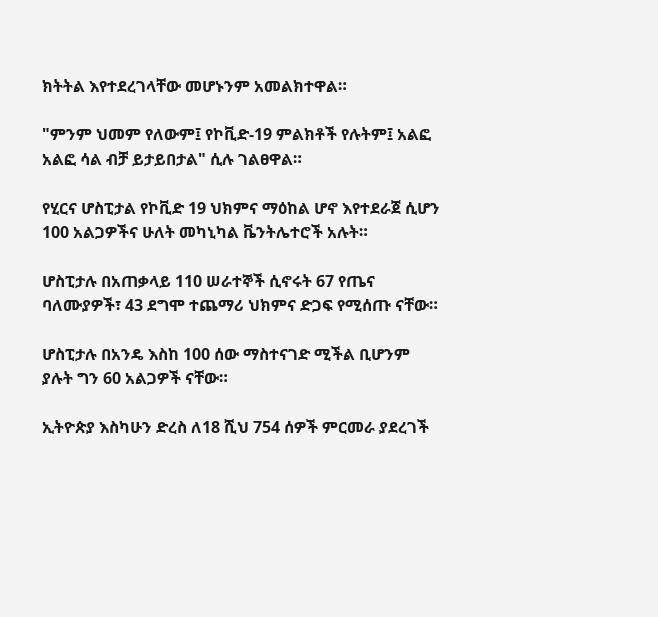ክትትል እየተደረገላቸው መሆኑንም አመልክተዋል።

"ምንም ህመም የለውም፤ የኮቪድ-19 ምልክቶች የሉትም፤ አልፎ አልፎ ሳል ብቻ ይታይበታል" ሲሉ ገልፀዋል።

የሂርና ሆስፒታል የኮቪድ 19 ህክምና ማዕከል ሆኖ እየተደራጀ ሲሆን 100 አልጋዎችና ሁለት መካኒካል ቬንትሌተሮች አሉት።

ሆስፒታሉ በአጠቃላይ 110 ሠራተኞች ሲኖሩት 67 የጤና ባለሙያዎች፣ 43 ደግሞ ተጨማሪ ህክምና ድጋፍ የሚሰጡ ናቸው።

ሆስፒታሉ በአንዴ እስከ 100 ሰው ማስተናገድ ሚችል ቢሆንም ያሉት ግን 60 አልጋዎች ናቸው።

ኢትዮጵያ እስካሁን ድረስ ለ18 ሺህ 754 ሰዎች ምርመራ ያደረገች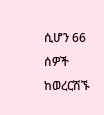ሲሆን 66 ሰዎች ከወረርሽኙ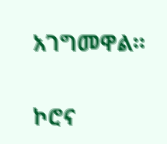አገግመዋል።

ኮሮና